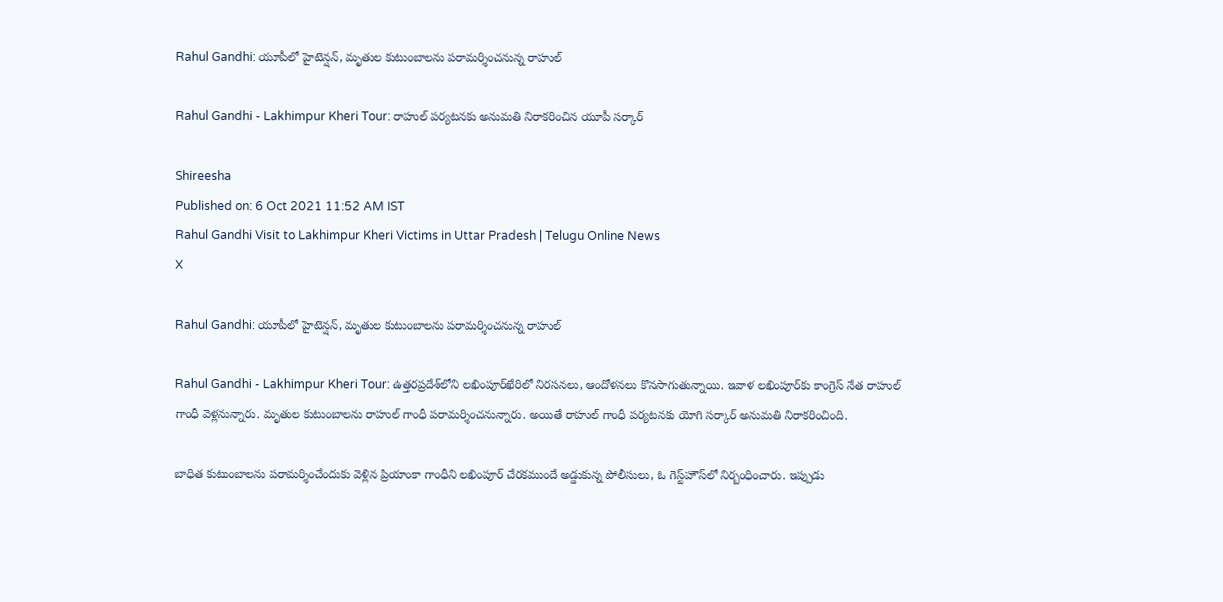Rahul Gandhi: యూపీలో హైటెన్షన్, మృతుల కుటుంబాలను పరామర్శించనున్న రాహుల్

Rahul Gandhi - Lakhimpur Kheri Tour: రాహుల్ పర్యటనకు అనుమతి నిరాకరించిన యూపీ సర్కార్

Shireesha
Published on: 6 Oct 2021 11:52 AM IST
Rahul Gandhi Visit to Lakhimpur Kheri Victims in Uttar Pradesh | Telugu Online News
X

Rahul Gandhi: యూపీలో హైటెన్షన్, మృతుల కుటుంబాలను పరామర్శించనున్న రాహుల్

Rahul Gandhi - Lakhimpur Kheri Tour: ఉత్తరప్రదేశ్‌లోని లఖింపూర్‌ఖేరిలో నిరసనలు, ఆందోళనలు కొనసాగుతున్నాయి. ఇవాళ లఖింపూర్‌కు కాంగ్రెస్‌ నేత రాహుల్ గాంధీ వెళ్లనున్నారు. మృతుల కుటుంబాలను రాహుల్ గాంధీ పరామర్శించనున్నారు. అయితే రాహుల్ గాంధీ పర్యటనకు యోగి సర్కార్ అనుమతి నిరాకరించింది.

బాధిత కుటుంబాలను పరామర్శించేందుకు వెళ్లిన ప్రియాంకా గాంధీని లఖింపూర్‌ చేరకముందే అడ్డుకున్న పోలీసులు, ఓ గెస్ట్‌హౌస్‌లో నిర్బంధించారు. ఇప్పుడు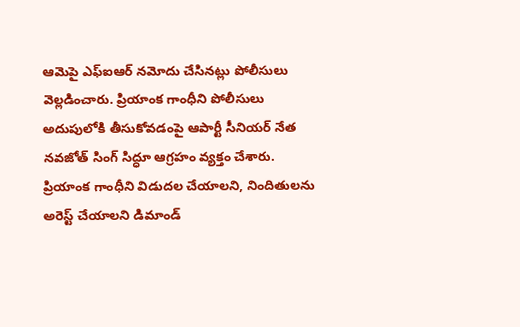ఆమెపై ఎఫ్‌ఐఆర్‌ నమోదు చేసినట్లు పోలీసులు వెల్లడించారు. ప్రియాంక గాంధీని పోలీసులు అదుపులోకి తీసుకోవడంపై ఆపార్టీ సీనియర్‌ నేత నవజోత్‌ సింగ్‌ సిద్ధూ ఆగ్రహం వ్యక్తం చేశారు. ప్రియాంక గాంధీని విడుదల చేయాలని, నిందితులను అరెస్ట్‌ చేయాలని డిమాండ్‌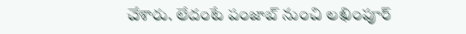చేశారు. లేదంటే పంజాబ్‌ నుంచి లఖింపూర్‌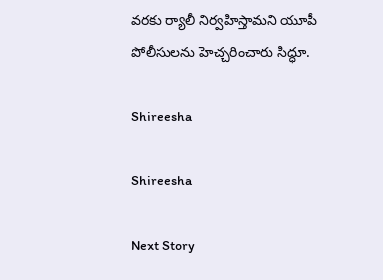వరకు ర్యాలీ నిర్వహిస్తామని యూపీ పోలీసులను హెచ్చరించారు సిద్ధూ.

Shireesha

Shireesha

Next Story